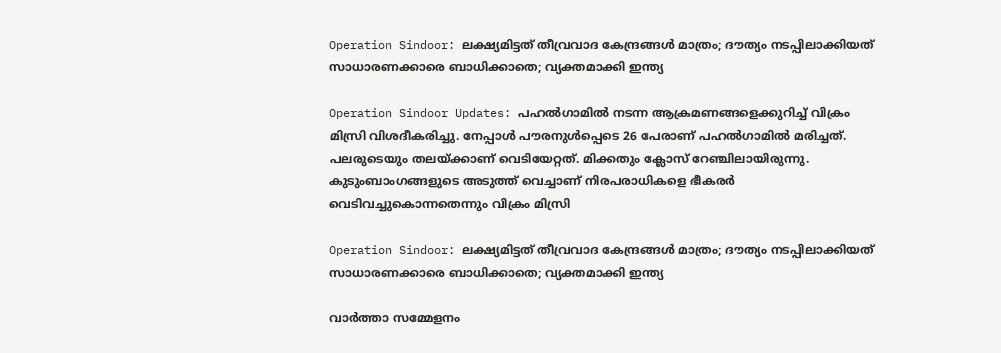Operation Sindoor: ലക്ഷ്യമിട്ടത് തീവ്രവാദ കേന്ദ്രങ്ങള്‍ മാത്രം; ദൗത്യം നടപ്പിലാക്കിയത് സാധാരണക്കാരെ ബാധിക്കാതെ; വ്യക്തമാക്കി ഇന്ത്യ

Operation Sindoor Updates: പഹല്‍ഗാമില്‍ നടന്ന ആക്രമണങ്ങളെക്കുറിച്ച് വിക്രം മിസ്രി വിശദീകരിച്ചു. നേപ്പാള്‍ പൗരനുള്‍പ്പെടെ 26 പേരാണ് പഹല്‍ഗാമില്‍ മരിച്ചത്. പലരുടെയും തലയ്ക്കാണ് വെടിയേറ്റത്. മിക്കതും ക്ലോസ് റേഞ്ചിലായിരുന്നു. കുടുംബാംഗങ്ങളുടെ അടുത്ത് വെച്ചാണ് നിരപരാധികളെ ഭീകരര്‍ വെടിവച്ചുകൊന്നതെന്നും വിക്രം മിസ്രി

Operation Sindoor: ലക്ഷ്യമിട്ടത് തീവ്രവാദ കേന്ദ്രങ്ങള്‍ മാത്രം; ദൗത്യം നടപ്പിലാക്കിയത് സാധാരണക്കാരെ ബാധിക്കാതെ; വ്യക്തമാക്കി ഇന്ത്യ

വാര്‍ത്താ സമ്മേളനം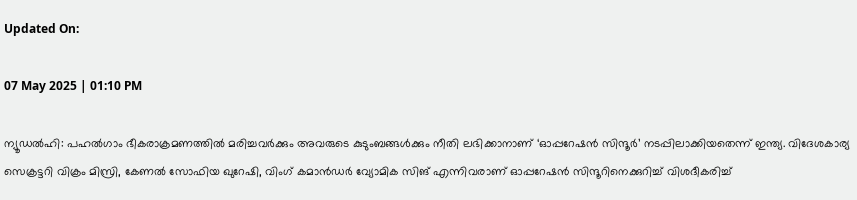Updated On:

07 May 2025 | 01:10 PM

ന്യൂഡല്‍ഹി: പഹല്‍ഗാം ഭീകരാക്രമണത്തില്‍ മരിച്ചവര്‍ക്കും അവരുടെ കുടുംബങ്ങള്‍ക്കും നീതി ലഭിക്കാനാണ് ‘ഓപ്പറേഷന്‍ സിന്ദൂര്‍’ നടപ്പിലാക്കിയതെന്ന് ഇന്ത്യ. വിദേശകാര്യ സെക്രട്ടറി വിക്രം മിസ്രി, കേണല്‍ സോഫിയ ഖുറേഷി, വിംഗ് കമാന്‍ഡര്‍ വ്യോമിക സിങ് എന്നിവരാണ് ഓപ്പറേഷന്‍ സിന്ദൂറിനെക്കുറിച്ച് വിശദീകരിച്ച്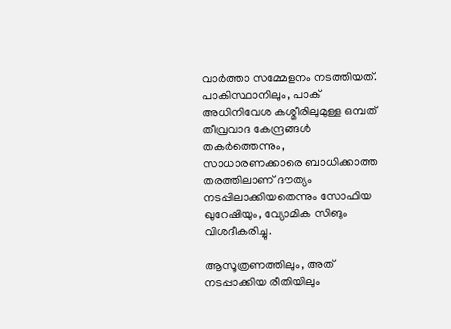വാര്‍ത്താ സമ്മേളനം നടത്തിയത്. പാകിസ്ഥാനിലും, പാക് അധിനിവേശ കശ്മീരിലുമുള്ള ഒമ്പത് തീവ്രവാദ കേന്ദ്രങ്ങള്‍ തകര്‍ത്തെന്നും, സാധാരണക്കാരെ ബാധിക്കാത്ത തരത്തിലാണ് ദൗത്യം നടപ്പിലാക്കിയതെന്നും സോഫിയ ഖുറേഷിയും, വ്യോമിക സിങും വിശദീകരിച്ചു.

ആസൂത്രണത്തിലും, അത് നടപ്പാക്കിയ രീതിയിലും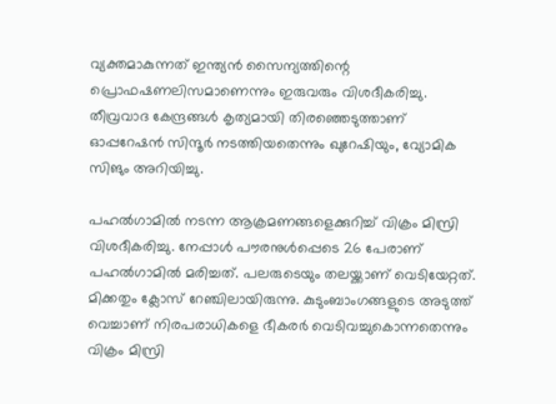വ്യക്തമാകുന്നത്‌ ഇന്ത്യന്‍ സൈന്യത്തിന്റെ പ്രൊഫഷണലിസമാണെന്നും ഇരുവരും വിശദീകരിച്ചു. തീവ്രവാദ കേന്ദ്രങ്ങള്‍ കൃത്യമായി തിരഞ്ഞെടുത്താണ് ഓപ്പറേഷന്‍ സിന്ദൂര്‍ നടത്തിയതെന്നും ഖുറേഷിയും, വ്യോമിക സിങും അറിയിച്ചു.

പഹല്‍ഗാമില്‍ നടന്ന ആക്രമണങ്ങളെക്കുറിച്ച് വിക്രം മിസ്രി വിശദീകരിച്ചു. നേപ്പാള്‍ പൗരനുള്‍പ്പെടെ 26 പേരാണ് പഹല്‍ഗാമില്‍ മരിച്ചത്. പലരുടെയും തലയ്ക്കാണ് വെടിയേറ്റത്. മിക്കതും ക്ലോസ് റേഞ്ചിലായിരുന്നു. കുടുംബാംഗങ്ങളുടെ അടുത്ത് വെച്ചാണ് നിരപരാധികളെ ഭീകരര്‍ വെടിവച്ചുകൊന്നതെന്നും വിക്രം മിസ്രി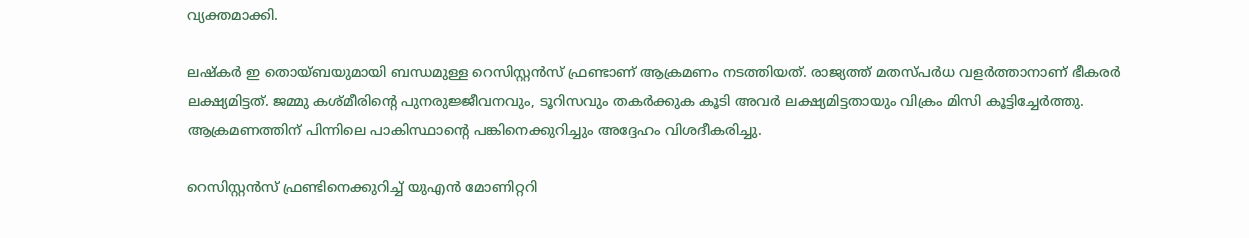വ്യക്തമാക്കി.

ലഷ്‌കര്‍ ഇ തൊയ്ബയുമായി ബന്ധമുള്ള റെസിസ്റ്റന്‍സ് ഫ്രണ്ടാണ് ആക്രമണം നടത്തിയത്. രാജ്യത്ത് മതസ്പര്‍ധ വളര്‍ത്താനാണ് ഭീകരര്‍ ലക്ഷ്യമിട്ടത്. ജമ്മു കശ്മീരിന്റെ പുനരുജ്ജീവനവും, ടൂറിസവും തകര്‍ക്കുക കൂടി അവര്‍ ലക്ഷ്യമിട്ടതായും വിക്രം മിസി കൂട്ടിച്ചേര്‍ത്തു. ആക്രമണത്തിന് പിന്നിലെ പാകിസ്ഥാന്റെ പങ്കിനെക്കുറിച്ചും അദ്ദേഹം വിശദീകരിച്ചു.

റെസിസ്റ്റന്‍സ് ഫ്രണ്ടിനെക്കുറിച്ച് യുഎന്‍ മോണിറ്ററി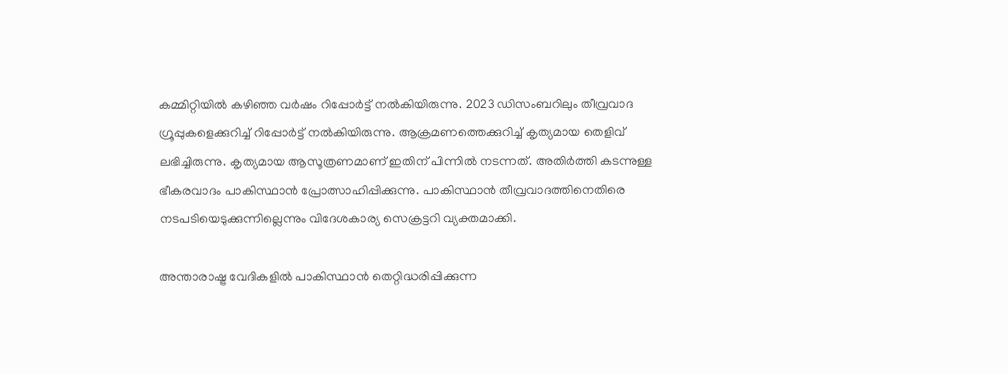കമ്മിറ്റിയില്‍ കഴിഞ്ഞ വര്‍ഷം റിപ്പോര്‍ട്ട് നല്‍കിയിരുന്നു. 2023 ഡിസംബറിലും തീവ്രവാദ ഗ്രൂപ്പുകളെക്കുറിച്ച് റിപ്പോര്‍ട്ട് നല്‍കിയിരുന്നു. ആക്രമണത്തെക്കുറിച്ച് കൃത്യമായ തെളിവ് ലഭിച്ചിരുന്നു. കൃത്യമായ ആസൂത്രണമാണ് ഇതിന് പിന്നില്‍ നടന്നത്. അതിര്‍ത്തി കടന്നുള്ള ഭീകരവാദം പാകിസ്ഥാന്‍ പ്രോത്സാഹിപ്പിക്കുന്നു. പാകിസ്ഥാന്‍ തീവ്രവാദത്തിനെതിരെ നടപടിയെടുക്കുന്നില്ലെന്നും വിദേശകാര്യ സെക്രട്ടറി വ്യക്തമാക്കി.

അന്താരാഷ്ട്ര വേദികളില്‍ പാകിസ്ഥാന്‍ തെറ്റിദ്ധരിപ്പിക്കുന്ന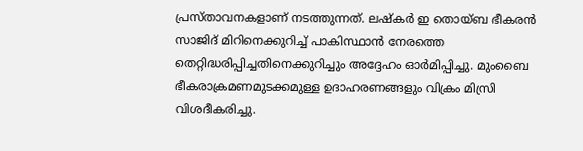പ്രസ്താവനകളാണ് നടത്തുന്നത്. ലഷ്‌കര്‍ ഇ തൊയ്ബ ഭീകരന്‍ സാജിദ് മിറിനെക്കുറിച്ച് പാകിസ്ഥാന്‍ നേരത്തെ തെറ്റിദ്ധരിപ്പിച്ചതിനെക്കുറിച്ചും അദ്ദേഹം ഓര്‍മിപ്പിച്ചു. മുംബൈ ഭീകരാക്രമണമുടക്കമുള്ള ഉദാഹരണങ്ങളും വിക്രം മിസ്രി വിശദീകരിച്ചു.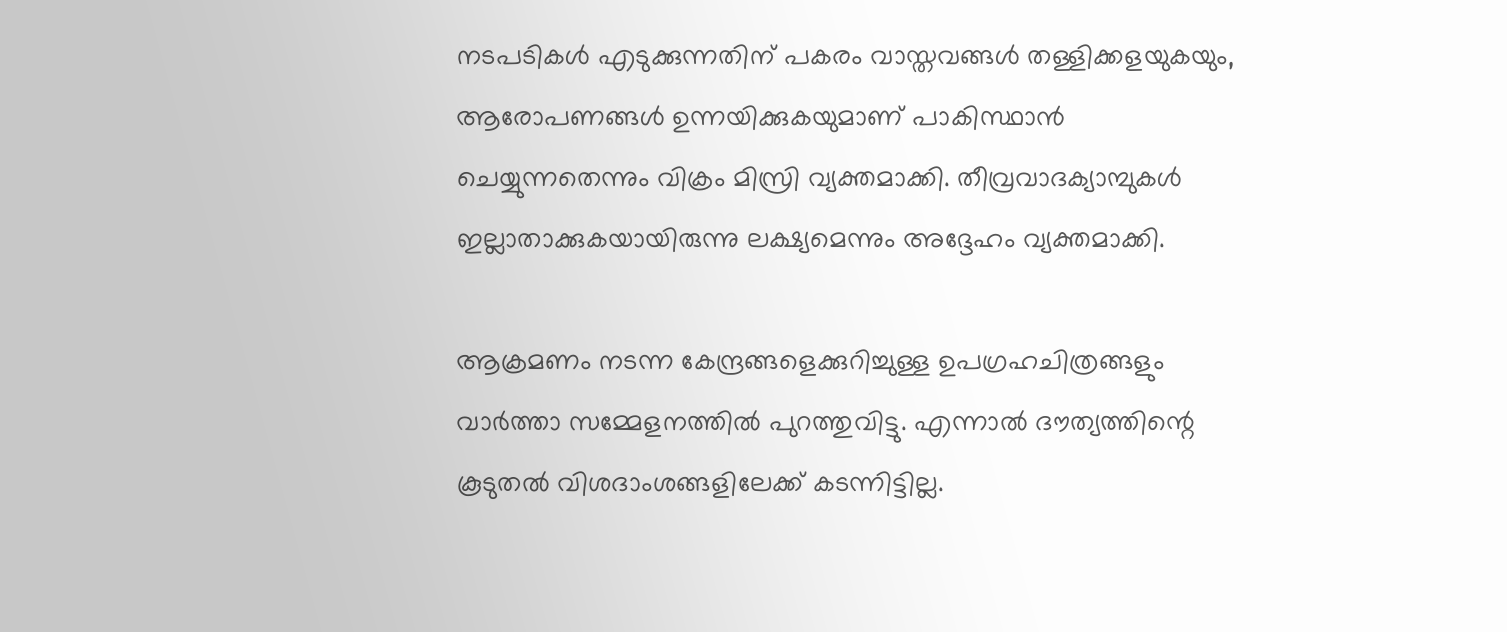നടപടികള്‍ എടുക്കുന്നതിന് പകരം വാസ്തവങ്ങള്‍ തള്ളിക്കളയുകയും, ആരോപണങ്ങള്‍ ഉന്നയിക്കുകയുമാണ് പാകിസ്ഥാന്‍ ചെയ്യുന്നതെന്നും വിക്രം മിസ്രി വ്യക്തമാക്കി. തീവ്രവാദക്യാമ്പുകള്‍ ഇല്ലാതാക്കുകയായിരുന്നു ലക്ഷ്യമെന്നും അദ്ദേഹം വ്യക്തമാക്കി.

ആക്രമണം നടന്ന കേന്ദ്രങ്ങളെക്കുറിച്ചുള്ള ഉപഗ്രഹചിത്രങ്ങളും വാര്‍ത്താ സമ്മേളനത്തില്‍ പുറത്തുവിട്ടു. എന്നാല്‍ ദൗത്യത്തിന്റെ കൂടുതല്‍ വിശദാംശങ്ങളിലേക്ക് കടന്നിട്ടില്ല.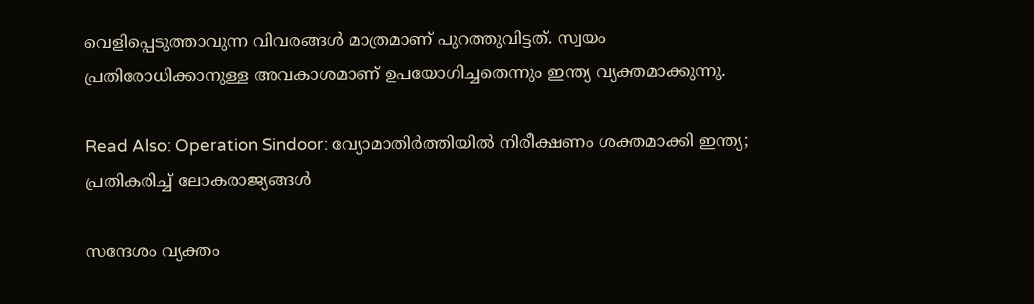വെളിപ്പെടുത്താവുന്ന വിവരങ്ങള്‍ മാത്രമാണ് പുറത്തുവിട്ടത്. സ്വയം പ്രതിരോധിക്കാനുള്ള അവകാശമാണ് ഉപയോഗിച്ചതെന്നും ഇന്ത്യ വ്യക്തമാക്കുന്നു.

Read Also: Operation Sindoor: വ്യോമാതിര്‍ത്തിയില്‍ നിരീക്ഷണം ശക്തമാക്കി ഇന്ത്യ; പ്രതികരിച്ച് ലോകരാജ്യങ്ങള്‍

സന്ദേശം വ്യക്തം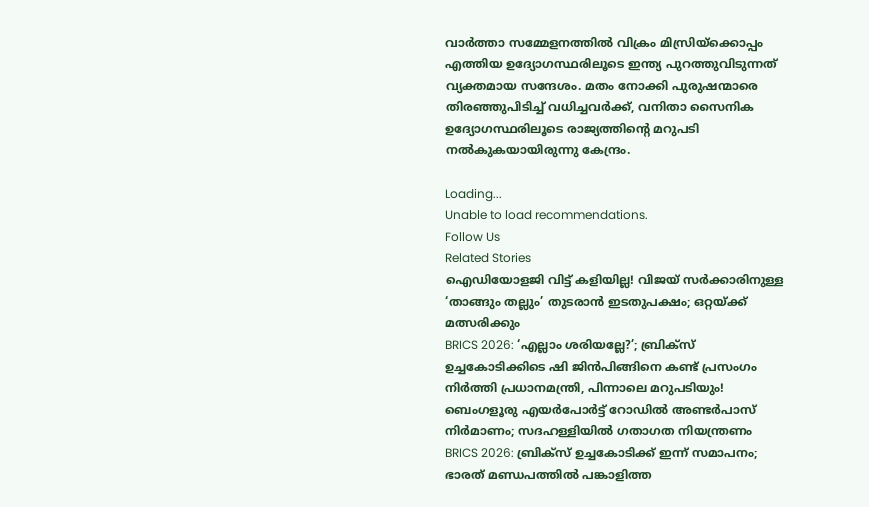വാര്‍ത്താ സമ്മേളനത്തില്‍ വിക്രം മിസ്രിയ്‌ക്കൊപ്പം എത്തിയ ഉദ്യോഗസ്ഥരിലൂടെ ഇന്ത്യ പുറത്തുവിടുന്നത് വ്യക്തമായ സന്ദേശം. മതം നോക്കി പുരുഷന്മാരെ തിരഞ്ഞുപിടിച്ച് വധിച്ചവര്‍ക്ക്, വനിതാ സൈനിക ഉദ്യോഗസ്ഥരിലൂടെ രാജ്യത്തിന്റെ മറുപടി നല്‍കുകയായിരുന്നു കേന്ദ്രം.

Loading...
Unable to load recommendations.
Follow Us
Related Stories
ഐഡിയോളജി വിട്ട് കളിയില്ല! വിജയ് സർക്കാരിനുള്ള ‘താങ്ങും തല്ലും’ തുടരാൻ ഇടതുപക്ഷം; ഒറ്റയ്ക്ക് മത്സരിക്കും
BRICS 2026: ‘എല്ലാം ശരിയല്ലേ?’; ബ്രിക്സ് ഉച്ചകോടിക്കിടെ ഷി ജിൻപിങ്ങിനെ കണ്ട് പ്രസംഗം നിർത്തി പ്രധാനമന്ത്രി, പിന്നാലെ മറുപടിയും!
ബെംഗളൂരു എയര്‍പോര്‍ട്ട് റോഡില്‍ അണ്ടര്‍പാസ് നിര്‍മാണം; സദഹള്ളിയില്‍ ഗതാഗത നിയന്ത്രണം
BRICS 2026: ബ്രിക്സ് ഉച്ചകോടിക്ക് ഇന്ന് സമാപനം; ഭാരത് മണ്ഡപത്തിൽ പങ്കാളിത്ത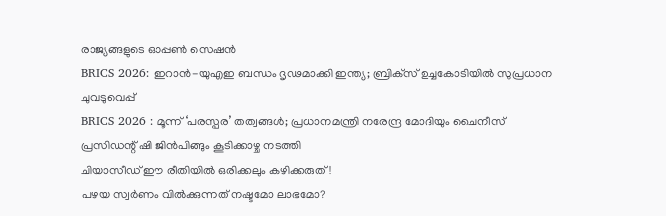രാജ്യങ്ങളുടെ ഓപ്പൺ സെഷൻ
BRICS 2026: ഇറാന്‍-യുഎഇ ബന്ധം ദൃഢമാക്കി ഇന്ത്യ; ബ്രിക്‌സ് ഉച്ചകോടിയില്‍ സുപ്രധാന ചുവടുവെപ്പ്‌
BRICS 2026 : മൂന്ന് ‘പരസ്പര’ തത്വങ്ങൾ; പ്രധാനമന്ത്രി നരേന്ദ്ര മോദിയും ചൈനീസ് പ്രസിഡന്റ് ഷി ജിൻപിങ്ങും കൂടിക്കാഴ്ച നടത്തി
ചിയാസീഡ് ഈ രീതിയിൽ ഒരിക്കലും കഴിക്കരുത്!
പഴയ സ്വര്‍ണം വില്‍ക്കുന്നത് നഷ്ടമോ ലാഭമോ?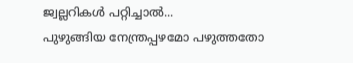ജ്വല്ലറികള്‍ പറ്റിച്ചാല്‍...
പുഴുങ്ങിയ നേന്ത്രപ്പഴമോ പഴുത്തതോ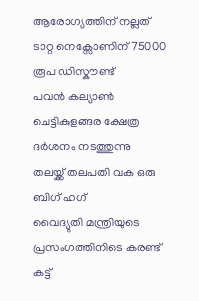ആരോഗ്യത്തിന് നല്ലത്
ടാറ്റ നെക്സോണിന് 75000 രൂപ ഡിസ്കൗണ്ട്
പവൻ കല്യാൺ ചെട്ടികുളങ്ങര ക്ഷേത്ര ദർശനം നടത്തുന്നു
തലയ്ക്ക് തലപതി വക ഒരു ബിഗ് ഹഗ്
വൈദ്യുതി മന്ത്രിയുടെ പ്രസംഗത്തിനിടെ കരണ്ട് കട്ട്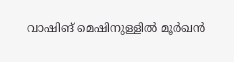വാഷിങ് മെഷിനുള്ളിൽ മൂർഖൻ